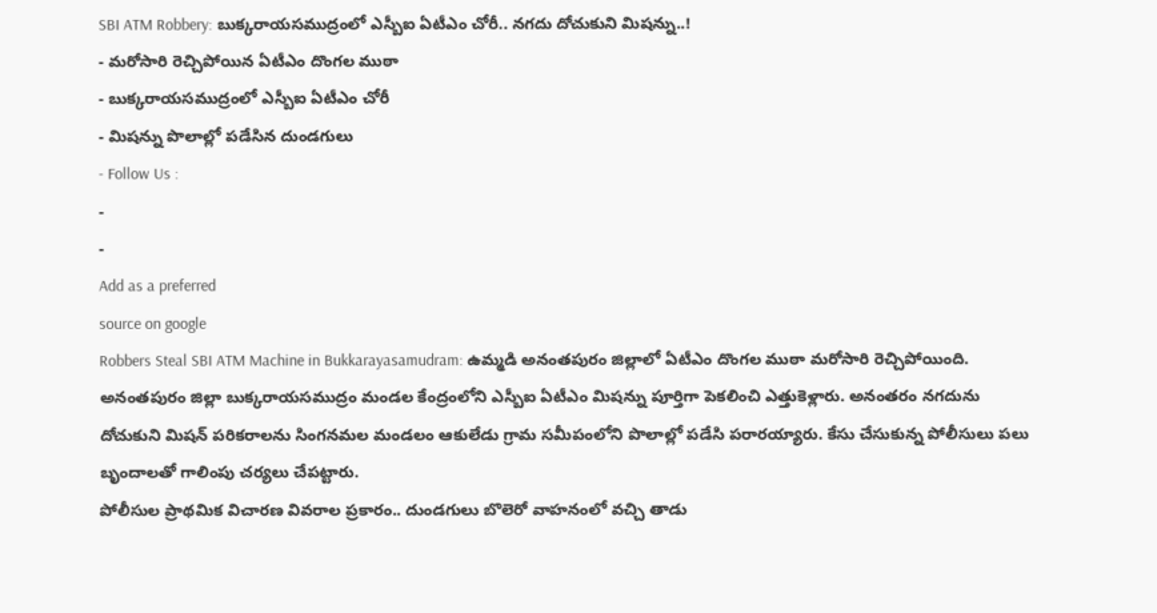SBI ATM Robbery: బుక్కరాయసముద్రంలో ఎస్బీఐ ఏటీఎం చోరీ.. నగదు దోచుకుని మిషన్ను..!
- మరోసారి రెచ్చిపోయిన ఏటీఎం దొంగల ముఠా
- బుక్కరాయసముద్రంలో ఎస్బీఐ ఏటీఎం చోరీ
- మిషన్ను పొలాల్లో పడేసిన దుండగులు
- Follow Us :
-
-
Add as a preferred
source on google
Robbers Steal SBI ATM Machine in Bukkarayasamudram: ఉమ్మడి అనంతపురం జిల్లాలో ఏటీఎం దొంగల ముఠా మరోసారి రెచ్చిపోయింది. అనంతపురం జిల్లా బుక్కరాయసముద్రం మండల కేంద్రంలోని ఎస్బీఐ ఏటీఎం మిషన్ను పూర్తిగా పెకలించి ఎత్తుకెళ్లారు. అనంతరం నగదును దోచుకుని మిషన్ పరికరాలను సింగనమల మండలం ఆకులేడు గ్రామ సమీపంలోని పొలాల్లో పడేసి పరారయ్యారు. కేసు చేసుకున్న పోలీసులు పలు బృందాలతో గాలింపు చర్యలు చేపట్టారు.
పోలీసుల ప్రాథమిక విచారణ వివరాల ప్రకారం.. దుండగులు బొలెరో వాహనంలో వచ్చి తాడు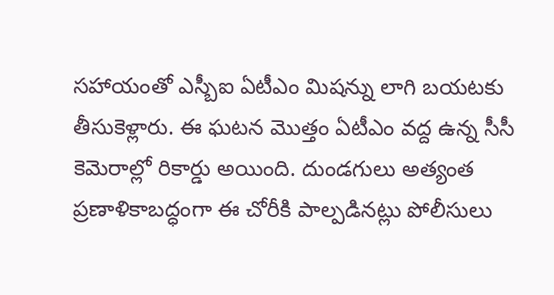సహాయంతో ఎస్బీఐ ఏటీఎం మిషన్ను లాగి బయటకు తీసుకెళ్లారు. ఈ ఘటన మొత్తం ఏటీఎం వద్ద ఉన్న సీసీ కెమెరాల్లో రికార్డు అయింది. దుండగులు అత్యంత ప్రణాళికాబద్ధంగా ఈ చోరీకి పాల్పడినట్లు పోలీసులు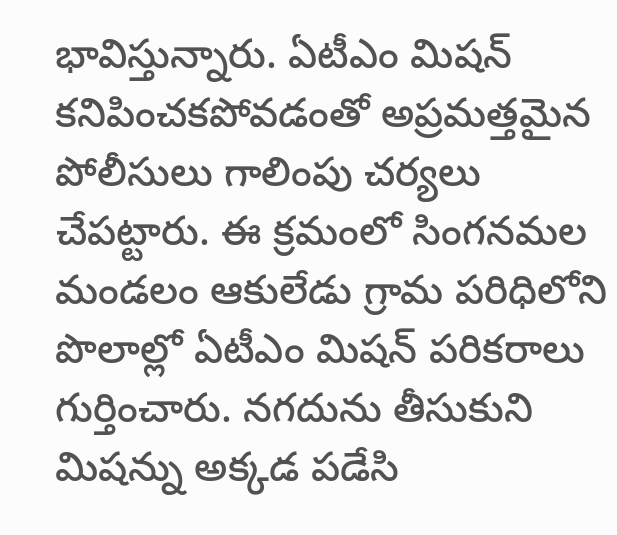భావిస్తున్నారు. ఏటీఎం మిషన్ కనిపించకపోవడంతో అప్రమత్తమైన పోలీసులు గాలింపు చర్యలు చేపట్టారు. ఈ క్రమంలో సింగనమల మండలం ఆకులేడు గ్రామ పరిధిలోని పొలాల్లో ఏటీఎం మిషన్ పరికరాలు గుర్తించారు. నగదును తీసుకుని మిషన్ను అక్కడ పడేసి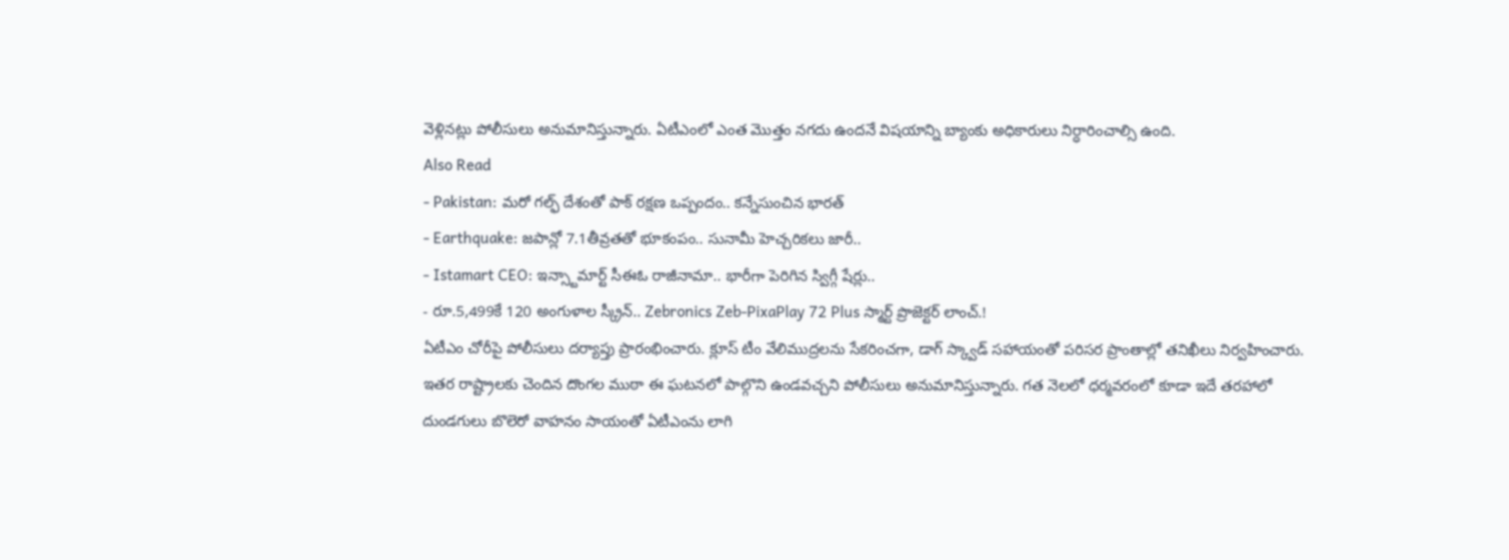వెళ్లినట్లు పోలీసులు అనుమానిస్తున్నారు. ఏటీఎంలో ఎంత మొత్తం నగదు ఉందనే విషయాన్ని బ్యాంకు అధికారులు నిర్ధారించాల్సి ఉంది.
Also Read
- Pakistan: మరో గల్ఫ్ దేశంతో పాక్ రక్షణ ఒప్పందం.. కన్నేసుంచిన భారత్
- Earthquake: జపాన్లో 7.1తీవ్రతతో భూకంపం.. సునామీ హెచ్చరికలు జారీ..
- Istamart CEO: ఇన్స్టామార్ట్ సీఈఓ రాజీనామా.. భారీగా పెరిగిన స్విగ్గీ షేర్లు..
- రూ.5,499కే 120 అంగుళాల స్క్రీన్.. Zebronics Zeb-PixaPlay 72 Plus స్మార్ట్ ప్రొజెక్టర్ లాంచ్.!
ఏటీఎం చోరీపై పోలీసులు దర్యాప్తు ప్రారంభించారు. క్లూస్ టీం వేలిముద్రలను సేకరించగా, డాగ్ స్క్వాడ్ సహాయంతో పరిసర ప్రాంతాల్లో తనిఖీలు నిర్వహించారు. ఇతర రాష్ట్రాలకు చెందిన దొంగల ముఠా ఈ ఘటనలో పాల్గొని ఉండవచ్చని పోలీసులు అనుమానిస్తున్నారు. గత నెలలో ధర్మవరంలో కూడా ఇదే తరహాలో దుండగులు బొలెరో వాహనం సాయంతో ఏటీఎంను లాగి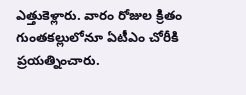ఎత్తుకెళ్లారు. వారం రోజుల క్రితం గుంతకల్లులోనూ ఏటీఎం చోరీకి ప్రయత్నించారు.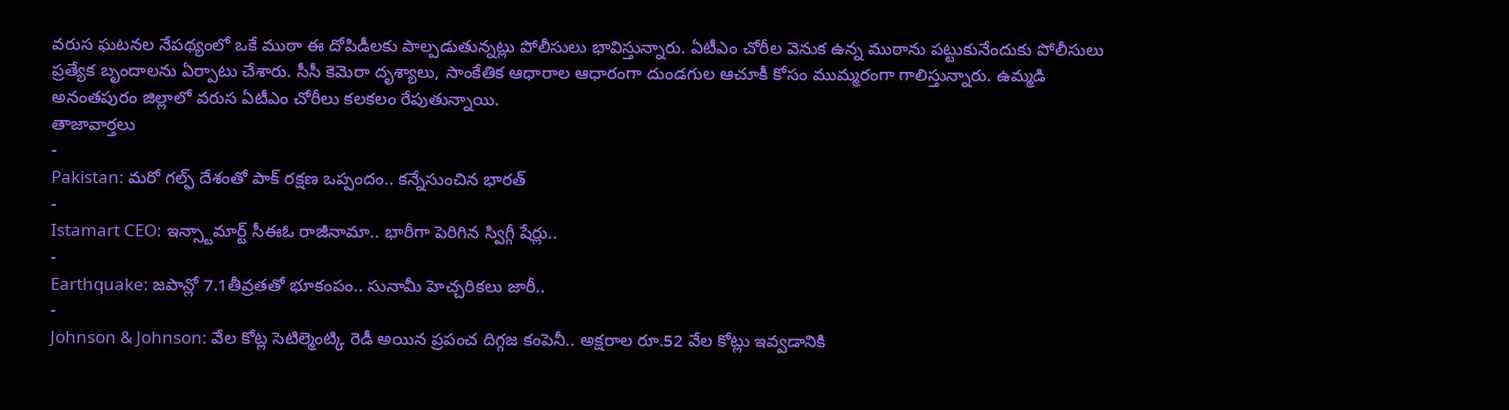వరుస ఘటనల నేపథ్యంలో ఒకే ముఠా ఈ దోపిడీలకు పాల్పడుతున్నట్లు పోలీసులు భావిస్తున్నారు. ఏటీఎం చోరీల వెనుక ఉన్న ముఠాను పట్టుకునేందుకు పోలీసులు ప్రత్యేక బృందాలను ఏర్పాటు చేశారు. సీసీ కెమెరా దృశ్యాలు, సాంకేతిక ఆధారాల ఆధారంగా దుండగుల ఆచూకీ కోసం ముమ్మరంగా గాలిస్తున్నారు. ఉమ్మడి అనంతపురం జిల్లాలో వరుస ఏటీఎం చోరీలు కలకలం రేపుతున్నాయి.
తాజావార్తలు
-
Pakistan: మరో గల్ఫ్ దేశంతో పాక్ రక్షణ ఒప్పందం.. కన్నేసుంచిన భారత్
-
Istamart CEO: ఇన్స్టామార్ట్ సీఈఓ రాజీనామా.. భారీగా పెరిగిన స్విగ్గీ షేర్లు..
-
Earthquake: జపాన్లో 7.1తీవ్రతతో భూకంపం.. సునామీ హెచ్చరికలు జారీ..
-
Johnson & Johnson: వేల కోట్ల సెటిల్మెంట్కి రెడీ అయిన ప్రపంచ దిగ్గజ కంపెనీ.. అక్షరాల రూ.52 వేల కోట్లు ఇవ్వడానికి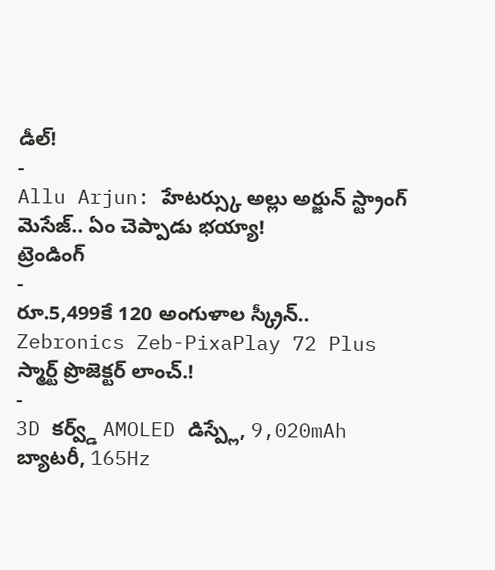డీల్!
-
Allu Arjun: హేటర్స్కు అల్లు అర్జున్ స్ట్రాంగ్ మెసేజ్.. ఏం చెప్పాడు భయ్యా!
ట్రెండింగ్
-
రూ.5,499కే 120 అంగుళాల స్క్రీన్.. Zebronics Zeb-PixaPlay 72 Plus స్మార్ట్ ప్రొజెక్టర్ లాంచ్.!
-
3D కర్వ్డ్ AMOLED డిస్ప్లే, 9,020mAh బ్యాటరీ, 165Hz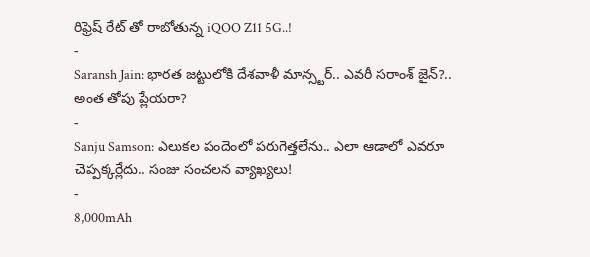రిఫ్రెష్ రేట్ తో రాబోతున్న iQOO Z11 5G..!
-
Saransh Jain: భారత జట్టులోకి దేశవాళీ మాన్స్టర్.. ఎవరీ సరాంశ్ జైన్?.. అంత తోపు ప్లేయరా?
-
Sanju Samson: ఎలుకల పందెంలో పరుగెత్తలేను.. ఎలా ఆడాలో ఎవరూ చెప్పక్కర్లేదు.. సంజు సంచలన వ్యాఖ్యలు!
-
8,000mAh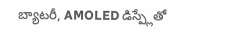బ్యాటరీ, AMOLED డిస్ప్లేతో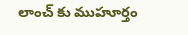లాంచ్ కు ముహూర్తం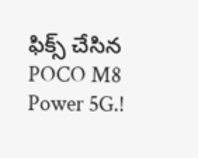ఫిక్స్ చేసిన POCO M8 Power 5G.!